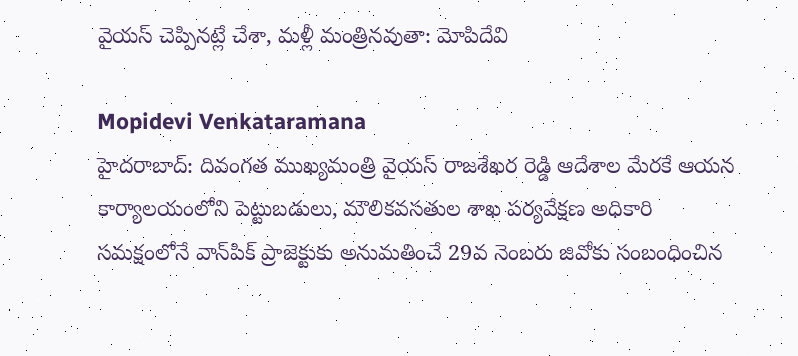వైయస్ చెప్పినట్లే చేశా, మళ్లీ మంత్రినవుతా: మోపిదేవి

Mopidevi Venkataramana
హైదరాబాద్: దివంగత ముఖ్యమంత్రి వైయస్ రాజశేఖర రెడ్డి ఆదేశాల మేరకే ఆయన కార్యాలయంలోని పెట్టుబడులు, మౌలికవసతుల శాఖ పర్యవేక్షణ అధికారి సమక్షంలోనే వాన్‌పిక్ ప్రాజెక్టుకు అనుమతించే 29వ నెంబరు జివోకు సంబంధించిన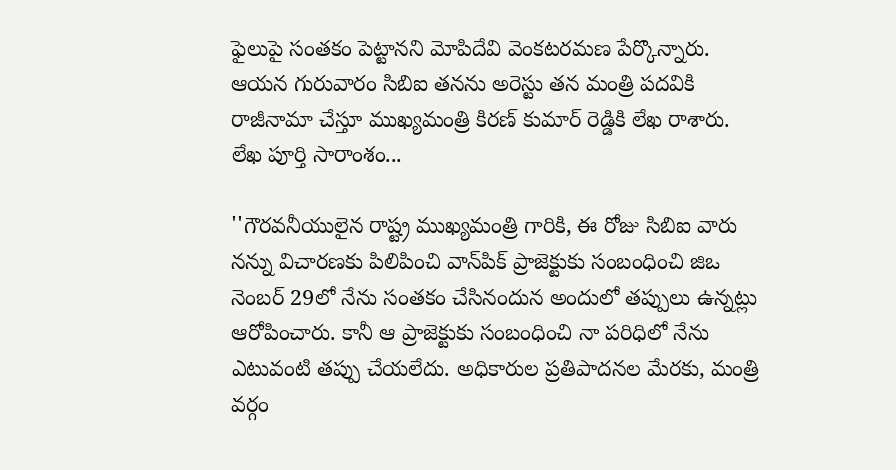ఫైలుపై సంతకం పెట్టానని మోపిదేవి వెంకటరమణ పేర్కొన్నారు. ఆయన గురువారం సిబిఐ తనను అరెస్టు తన మంత్రి పదవికి రాజీనామా చేస్తూ ముఖ్యమంత్రి కిరణ్ కుమార్ రెడ్డికి లేఖ రాశారు. లేఖ పూర్తి సారాంశం...

''గౌరవనీయులైన రాష్ట్ర ముఖ్యమంత్రి గారికి, ఈ రోజు సిబిఐ వారు నన్ను విచారణకు పిలిపించి వాన్‌పిక్ ప్రాజెక్టుకు సంబంధించి జిఒ నెంబర్ 29లో నేను సంతకం చేసినందున అందులో తప్పులు ఉన్నట్లు ఆరోపించారు. కానీ ఆ ప్రాజెక్టుకు సంబంధించి నా పరిధిలో నేను ఎటువంటి తప్పు చేయలేదు. అధికారుల ప్రతిపాదనల మేరకు, మంత్రి వర్గం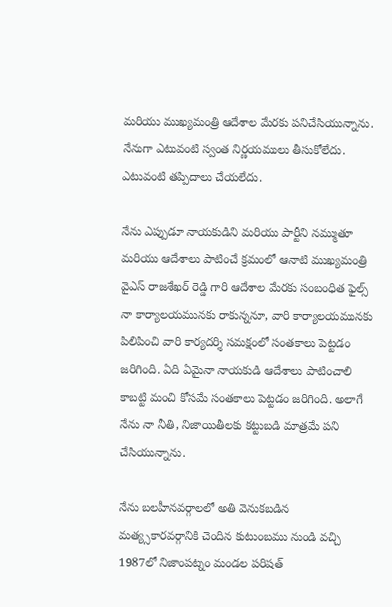మరియు ముఖ్యమంత్రి ఆదేశాల మేరకు పనిచేసియున్నాను. నేనుగా ఎటువంటి స్వంత నిర్ణయములు తీసుకోలేదు. ఎటువంటి తప్పిదాలు చేయలేదు.

నేను ఎప్పుడూ నాయకుడిని మరియు పార్టీని నమ్ముతూ మరియు ఆదేశాలు పాటించే క్రమంలో ఆనాటి ముఖ్యమంత్రి వైఎస్ రాజశేఖర్ రెడ్డి గారి ఆదేశాల మేరకు సంబంధిత ఫైల్స్ నా కార్యాలయమునకు రాకున్ననూ, వారి కార్యాలయమునకు పిలిపించి వారి కార్యదర్శి సమక్షంలో సంతకాలు పెట్టడం జరిగింది. ఏది ఏమైనా నాయకుడి ఆదేశాలు పాటించాలి కాబట్టి మంచి కోసమే సంతకాలు పెట్టడం జరిగింది. అలాగే నేను నా నీతి, నిజాయితీలకు కట్టుబడి మాత్రమే పని చేసియున్నాను.

నేను బలహీనవర్గాలలో అతి వెనుకబడిన మత్య్సకారవర్గానికి చెందిన కుటుంబము నుండి వచ్చి 1987లో నిజాంపట్నం మండల పరిషత్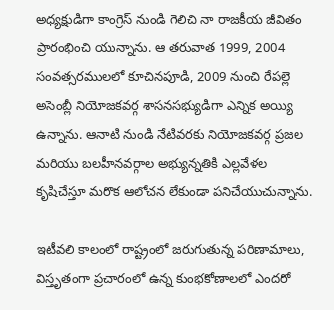అధ్యక్షుడిగా కాంగ్రెస్ నుండి గెలిచి నా రాజకీయ జీవితం ప్రారంభించి యున్నాను. ఆ తరువాత 1999, 2004 సంవత్సరములలో కూచినపూడి, 2009 నుంచి రేపల్లె అసెంబ్లీ నియోజకవర్గ శాసనసభ్యుడిగా ఎన్నిక అయ్యి ఉన్నాను. ఆనాటి నుండి నేటివరకు నియోజకవర్గ ప్రజల మరియు బలహీనవర్గాల అభ్యున్నతికి ఎల్లవేళల కృషిచేస్తూ మరొక ఆలోచన లేకుండా పనిచేయుచున్నాను.

ఇటీవలి కాలంలో రాష్ట్రంలో జరుగుతున్న పరిణామాలు, విస్తృతంగా ప్రచారంలో ఉన్న కుంభకోణాలలో ఎందరో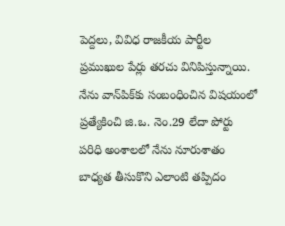పెద్దలు, వివిధ రాజకీయ పార్టీల ప్రముఖుల పేర్లు తరచు వినిపిస్తున్నాయి. నేను వాన్‌పిక్‌కు సంబంధించిన విషయంలో ప్రత్యేకించి జి.ఒ. నెం.29 లేదా పోర్టు పరిధి అంశాలలో నేను నూరుశాతం బాధ్యత తీసుకొని ఎలాంటి తప్పిదం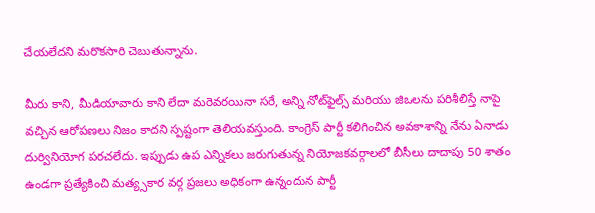చేయలేదని మరొకసారి చెబుతున్నాను.

మీరు కాని, మీడియావారు కాని లేదా మరెవరయినా సరే, అన్ని నోట్‌ఫైల్స్ మరియు జిఒలను పరిశీలిస్తే నాపై వచ్చిన ఆరోపణలు నిజం కాదని స్పష్టంగా తెలియవస్తుంది. కాంగ్రెస్ పార్టీ కలిగించిన అవకాశాన్ని నేను ఏనాడు దుర్వినియోగ పరచలేదు. ఇప్పుడు ఉప ఎన్నికలు జరుగుతున్న నియోజకవర్గాలలో బీసీలు దాదాపు 50 శాతం ఉండగా ప్రత్యేకించి మత్య్సకార వర్గ ప్రజలు అధికంగా ఉన్నందున పార్టీ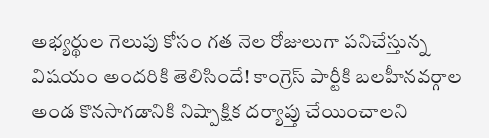అభ్యర్థుల గెలుపు కోసం గత నెల రోజులుగా పనిచేస్తున్న విషయం అందరికి తెలిసిందే! కాంగ్రెస్ పార్టీకి బలహీనవర్గాల అండ కొనసాగడానికి నిష్పాక్షిక దర్యాప్తు చేయించాలని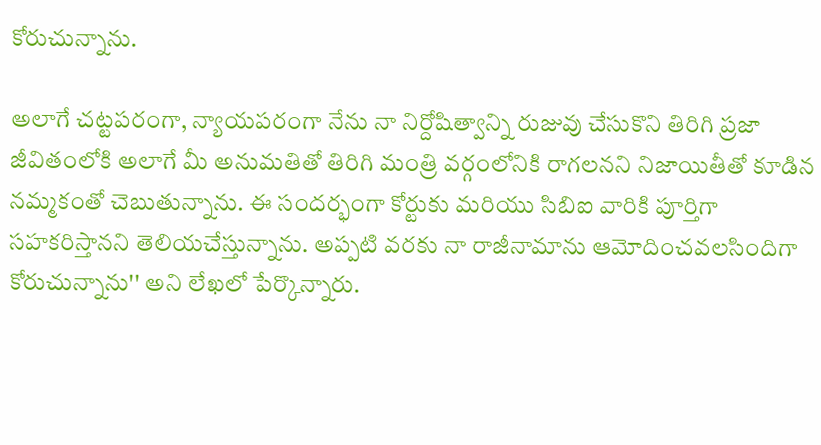కోరుచున్నాను.

అలాగే చట్టపరంగా, న్యాయపరంగా నేను నా నిర్దోషిత్వాన్ని రుజువు చేసుకొని తిరిగి ప్రజా జీవితంలోకి అలాగే మీ అనుమతితో తిరిగి మంత్రి వర్గంలోనికి రాగలనని నిజాయితీతో కూడిన నమ్మకంతో చెబుతున్నాను. ఈ సందర్భంగా కోర్టుకు మరియు సిబిఐ వారికి పూర్తిగా సహకరిస్తానని తెలియచేస్తున్నాను. అప్పటి వరకు నా రాజీనామాను ఆమోదించవలసిందిగా కోరుచున్నాను'' అని లేఖలో పేర్కొన్నారు.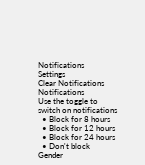Notifications
Settings
Clear Notifications
Notifications
Use the toggle to switch on notifications
  • Block for 8 hours
  • Block for 12 hours
  • Block for 24 hours
  • Don't block
Gender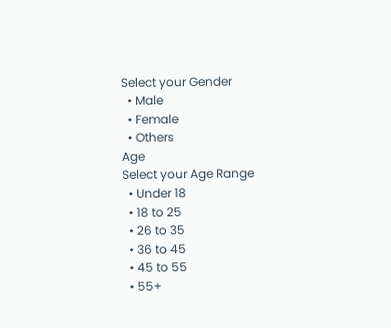Select your Gender
  • Male
  • Female
  • Others
Age
Select your Age Range
  • Under 18
  • 18 to 25
  • 26 to 35
  • 36 to 45
  • 45 to 55
  • 55+